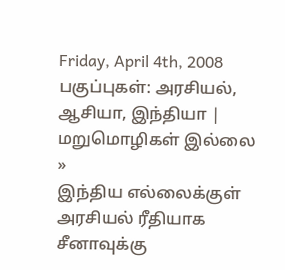Friday, April 4th, 2008 பகுப்புகள்: அரசியல், ஆசியா, இந்தியா | மறுமொழிகள் இல்லை »
இந்திய எல்லைக்குள் அரசியல் ரீதியாக சீனாவுக்கு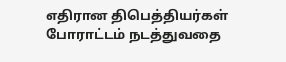எதிரான திபெத்தியர்கள் போராட்டம் நடத்துவதை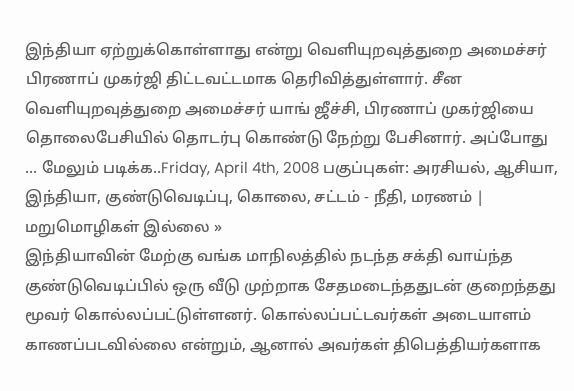இந்தியா ஏற்றுக்கொள்ளாது என்று வெளியுறவுத்துறை அமைச்சர் பிரணாப் முகர்ஜி திட்டவட்டமாக தெரிவித்துள்ளார். சீன வெளியுறவுத்துறை அமைச்சர் யாங் ஜீச்சி, பிரணாப் முகர்ஜியை தொலைபேசியில் தொடர்பு கொண்டு நேற்று பேசினார். அப்போது ... மேலும் படிக்க..Friday, April 4th, 2008 பகுப்புகள்: அரசியல், ஆசியா, இந்தியா, குண்டுவெடிப்பு, கொலை, சட்டம் - நீதி, மரணம் | மறுமொழிகள் இல்லை »
இந்தியாவின் மேற்கு வங்க மாநிலத்தில் நடந்த சக்தி வாய்ந்த குண்டுவெடிப்பில் ஒரு வீடு முற்றாக சேதமடைந்ததுடன் குறைந்தது மூவர் கொல்லப்பட்டுள்ளனர். கொல்லப்பட்டவர்கள் அடையாளம் காணப்படவில்லை என்றும், ஆனால் அவர்கள் திபெத்தியர்களாக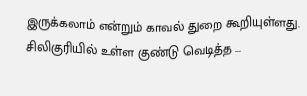இருக்கலாம் என்றும் காவல் துறை கூறியுள்ளது. சிலிகுரியில் உள்ள குண்டு வெடித்த ...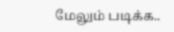மேலும் படிக்க..